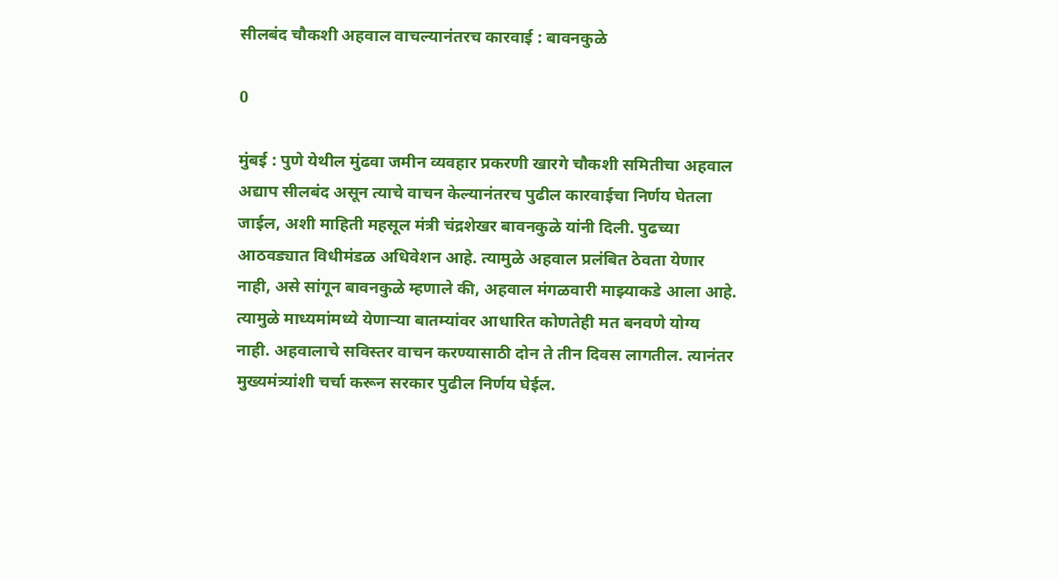सीलबंद चौकशी अहवाल वाचल्यानंतरच कारवाई : बावनकुळे

0

मुंबई : पुणे येथील मुंढवा जमीन व्यवहार प्रकरणी खारगे चौकशी समितीचा अहवाल अद्याप सीलबंद असून त्याचे वाचन केल्यानंतरच पुढील कारवाईचा निर्णय घेतला जाईल, अशी माहिती महसूल मंत्री चंद्रशेखर बावनकुळे यांनी दिली. पुढच्या आठवड्यात विधीमंडळ अधिवेशन आहे. त्यामुळे अहवाल प्रलंबित ठेवता येणार नाही, असे सांगून बावनकुळे म्हणाले की, अहवाल मंगळवारी माझ्याकडे आला आहे. त्यामुळे माध्यमांमध्ये येणाऱ्या बातम्यांवर आधारित कोणतेही मत बनवणे योग्य नाही. अहवालाचे सविस्तर वाचन करण्यासाठी दोन ते तीन दिवस लागतील. त्यानंतर मुख्यमंत्र्यांशी चर्चा करून सरकार पुढील निर्णय घेईल.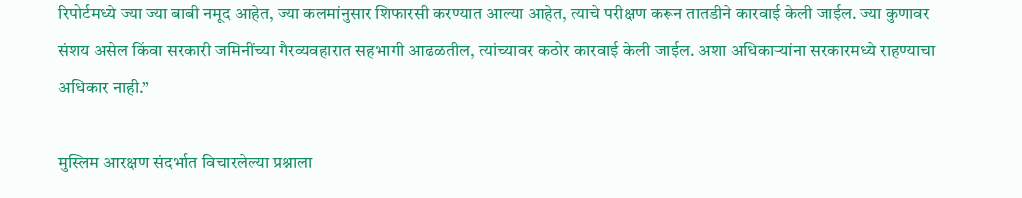रिपोर्टमध्ये ज्या ज्या बाबी नमूद आहेत, ज्या कलमांनुसार शिफारसी करण्यात आल्या आहेत, त्याचे परीक्षण करून तातडीने कारवाई केली जाईल. ज्या कुणावर संशय असेल किंवा सरकारी जमिनींच्या गैरव्यवहारात सहभागी आढळतील, त्यांच्यावर कठोर कारवाई केली जाईल. अशा अधिकाऱ्यांना सरकारमध्ये राहण्याचा अधिकार नाही.”

मुस्लिम आरक्षण संदर्भात विचारलेल्या प्रश्नाला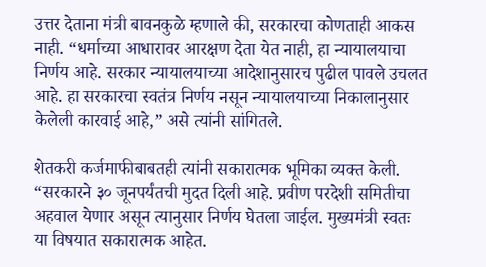उत्तर देताना मंत्री बावनकुळे म्हणाले की, सरकारचा कोणताही आकस नाही. “धर्माच्या आधारावर आरक्षण देता येत नाही, हा न्यायालयाचा निर्णय आहे. सरकार न्यायालयाच्या आदेशानुसारच पुढील पावले उचलत आहे. हा सरकारचा स्वतंत्र निर्णय नसून न्यायालयाच्या निकालानुसार केलेली कारवाई आहे,” असे त्यांनी सांगितले.

शेतकरी कर्जमाफीबाबतही त्यांनी सकारात्मक भूमिका व्यक्त केली. “सरकारने ३० जूनपर्यंतची मुदत दिली आहे. प्रवीण परदेशी समितीचा अहवाल येणार असून त्यानुसार निर्णय घेतला जाईल. मुख्यमंत्री स्वतः या विषयात सकारात्मक आहेत.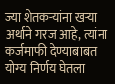ज्या शेतकऱ्यांना खऱ्या अर्थाने गरज आहे, त्यांना कर्जमाफी देण्याबाबत योग्य निर्णय घेतला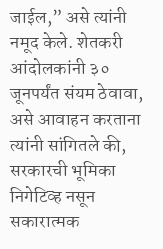जाईल,” असे त्यांनी नमूद केले. शेतकरी आंदोलकांनी ३० जूनपर्यंत संयम ठेवावा, असे आवाहन करताना त्यांनी सांगितले की, सरकारची भूमिका निगेटिव्ह नसून सकारात्मक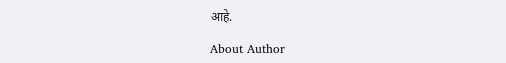आहे.

About Author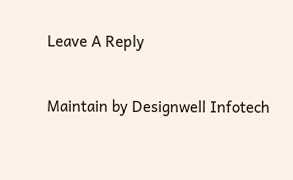Leave A Reply

Maintain by Designwell Infotech